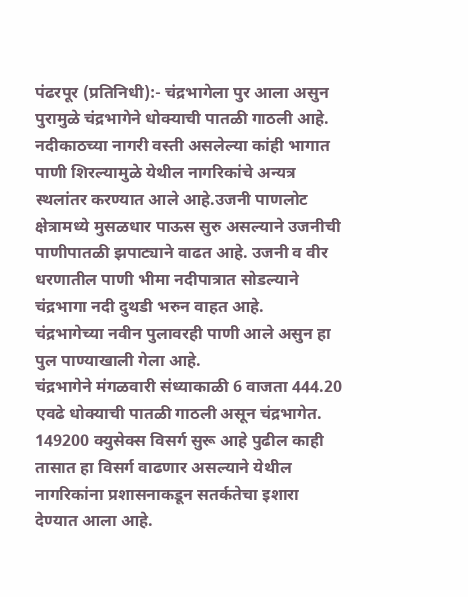पंढरपूर (प्रतिनिधी):- चंद्रभागेला पुर आला असुन पुरामुळे चंद्रभागेने धोक्याची पातळी गाठली आहे. नदीकाठच्या नागरी वस्ती असलेल्या कांही भागात पाणी शिरल्यामुळे येथील नागरिकांचे अन्यत्र स्थलांतर करण्यात आले आहे.उजनी पाणलोट क्षेत्रामध्ये मुसळधार पाऊस सुरु असल्याने उजनीची पाणीपातळी झपाट्याने वाढत आहे. उजनी व वीर धरणातील पाणी भीमा नदीपात्रात सोडल्याने चंद्रभागा नदी दुथडी भरुन वाहत आहे.
चंद्रभागेच्या नवीन पुलावरही पाणी आले असुन हा पुल पाण्याखाली गेला आहे.
चंद्रभागेने मंगळवारी संध्याकाळी 6 वाजता 444.20 एवढे धोक्याची पातळी गाठली असून चंद्रभागेत. 149200 क्युसेक्स विसर्ग सुरू आहे पुढील काही तासात हा विसर्ग वाढणार असल्याने येथील नागरिकांना प्रशासनाकडून सतर्कतेचा इशारा देण्यात आला आहे.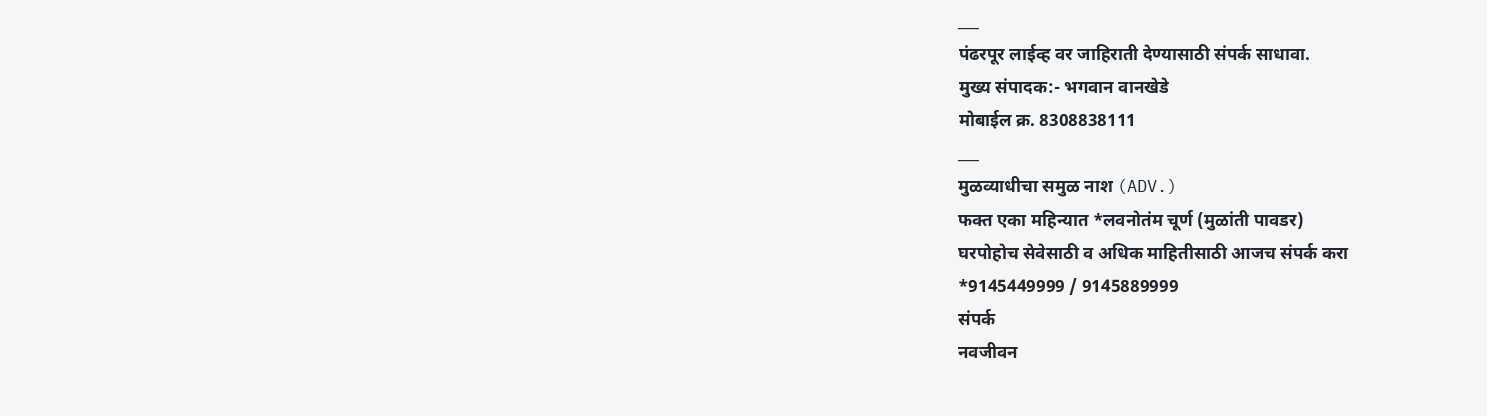___
पंढरपूर लाईव्ह वर जाहिराती देण्यासाठी संपर्क साधावा.
मुख्य संपादक:- भगवान वानखेडे
मोबाईल क्र. 8308838111
___
मुळव्याधीचा समुळ नाश (ADV.)
फक्त एका महिन्यात *लवनोतंम चूर्ण (मुळांती पावडर)
घरपोहोच सेवेसाठी व अधिक माहितीसाठी आजच संपर्क करा
*9145449999 / 9145889999
संपर्क
नवजीवन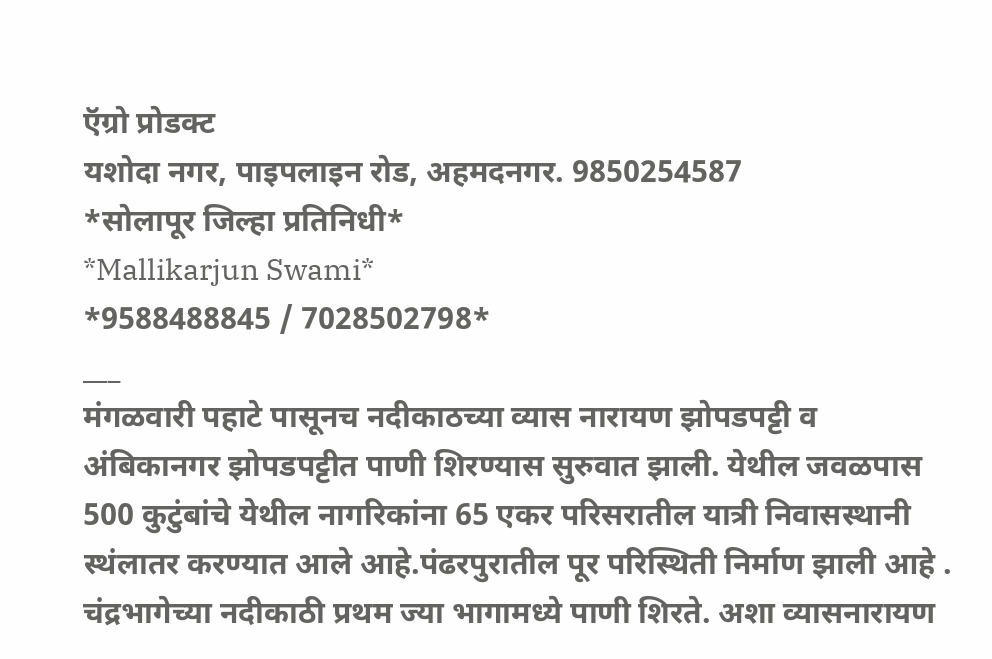ऍग्रो प्रोडक्ट
यशोदा नगर, पाइपलाइन रोड, अहमदनगर. 9850254587
*सोलापूर जिल्हा प्रतिनिधी*
*Mallikarjun Swami*
*9588488845 / 7028502798*
___
मंगळवारी पहाटे पासूनच नदीकाठच्या व्यास नारायण झोपडपट्टी व अंबिकानगर झोपडपट्टीत पाणी शिरण्यास सुरुवात झाली. येथील जवळपास 500 कुटुंबांचे येथील नागरिकांना 65 एकर परिसरातील यात्री निवासस्थानी स्थंलातर करण्यात आले आहे.पंढरपुरातील पूर परिस्थिती निर्माण झाली आहे .
चंद्रभागेच्या नदीकाठी प्रथम ज्या भागामध्ये पाणी शिरते. अशा व्यासनारायण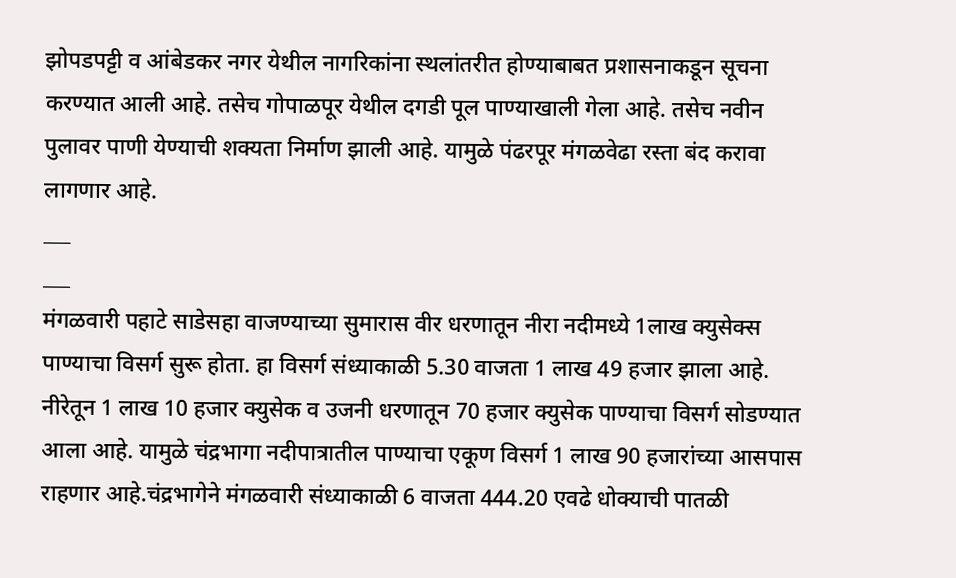झोपडपट्टी व आंबेडकर नगर येथील नागरिकांना स्थलांतरीत होण्याबाबत प्रशासनाकडून सूचना करण्यात आली आहे. तसेच गोपाळपूर येथील दगडी पूल पाण्याखाली गेला आहे. तसेच नवीन पुलावर पाणी येण्याची शक्यता निर्माण झाली आहे. यामुळे पंढरपूर मंगळवेढा रस्ता बंद करावा लागणार आहे.
___
___
मंगळवारी पहाटे साडेसहा वाजण्याच्या सुमारास वीर धरणातून नीरा नदीमध्ये 1लाख क्युसेक्स पाण्याचा विसर्ग सुरू होता. हा विसर्ग संध्याकाळी 5.30 वाजता 1 लाख 49 हजार झाला आहे.
नीरेतून 1 लाख 10 हजार क्युसेक व उजनी धरणातून 70 हजार क्युसेक पाण्याचा विसर्ग सोडण्यात आला आहे. यामुळे चंद्रभागा नदीपात्रातील पाण्याचा एकूण विसर्ग 1 लाख 90 हजारांच्या आसपास राहणार आहे.चंद्रभागेने मंगळवारी संध्याकाळी 6 वाजता 444.20 एवढे धोक्याची पातळी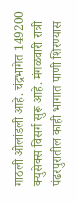गाठली ओलांडली आहे. चंद्रभागेत 149200 क्युसेक्स विसर्ग सुरू आहे. मंगळवारी रात्री पंढरपुरातील काही भागात पाणी शिरण्यास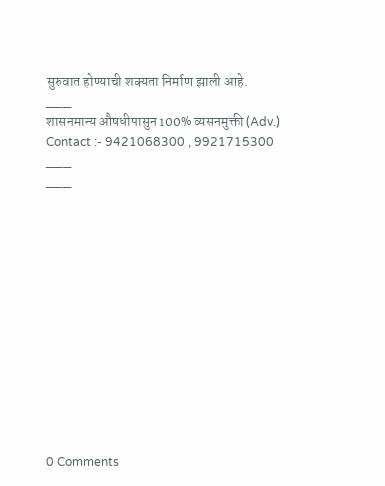सुरुवात होण्याची शक्यता निर्माण झाली आहे.
___
शासनमान्य औषधीपासुन 100% व्यसनमुक्ती (Adv.)
Contact :- 9421068300 , 9921715300
___
___













0 Comments